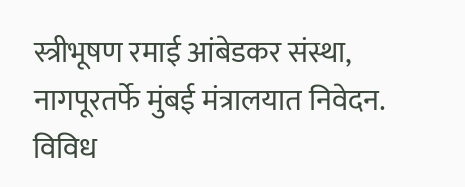स्त्रीभूषण रमाई आंबेडकर संस्था, नागपूरतर्फे मुंबई मंत्रालयात निवेदन.
विविध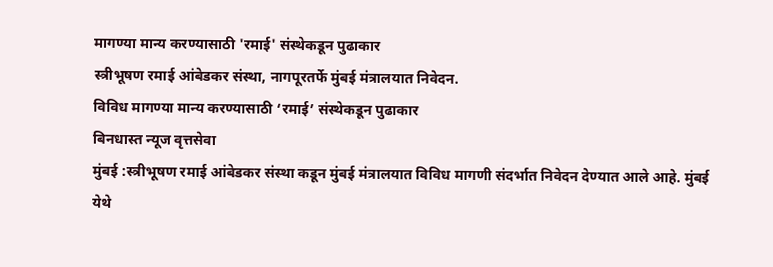मागण्या मान्य करण्यासाठी 'रमाई' संस्थेकडून पुढाकार
स्त्रीभूषण रमाई आंबेडकर संस्था, नागपूरतर्फे मुंबई मंत्रालयात निवेदन.
विविध मागण्या मान्य करण्यासाठी ‘रमाई’ संस्थेकडून पुढाकार
बिनधास्त न्यूज वृत्तसेवा
मुंबई :स्त्रीभूषण रमाई आंबेडकर संस्था कडून मुंबई मंत्रालयात विविध मागणी संदर्भात निवेदन देण्यात आले आहे. मुंबई येथे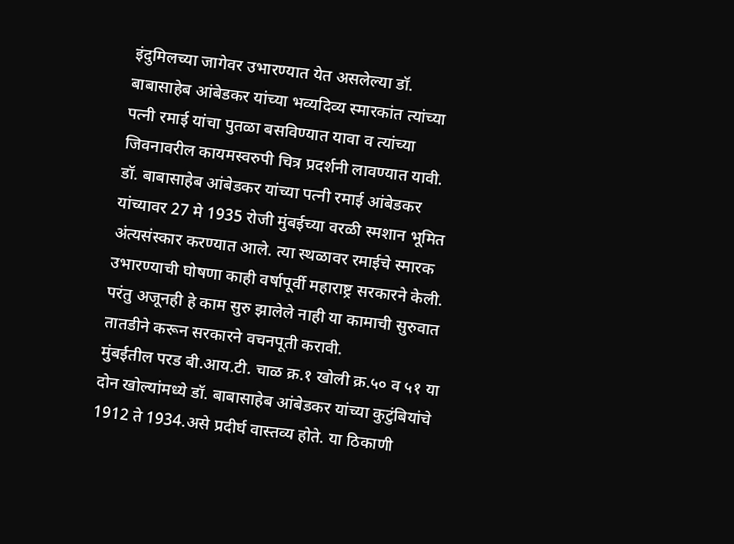इंदुमिलच्या जागेवर उभारण्यात येत असलेल्या डॉ. बाबासाहेब आंबेडकर यांच्या भव्यदिव्य स्मारकांत त्यांच्या पत्नी रमाई यांचा पुतळा बसविण्यात यावा व त्यांच्या जिवनावरील कायमस्वरुपी चित्र प्रदर्शनी लावण्यात यावी.
डॉ. बाबासाहेब आंबेडकर यांच्या पत्नी रमाई आंबेडकर यांच्यावर 27 मे 1935 रोजी मुंबईच्या वरळी स्मशान भूमित अंत्यसंस्कार करण्यात आले. त्या स्थळावर रमाईचे स्मारक उभारण्याची घोषणा काही वर्षापूर्वी महाराष्ट्र सरकारने केली. परंतु अजूनही हे काम सुरु झालेले नाही या कामाची सुरुवात तातडीने करून सरकारने वचनपूती करावी.
मुंबईतील परड बी.आय.टी. चाळ क्र.१ खोली क्र.५० व ५१ या दोन खोल्यांमध्ये डॉ. बाबासाहेब आंबेडकर यांच्या कुटुंबियांचे 1912 ते 1934.असे प्रदीर्घ वास्तव्य होते. या ठिकाणी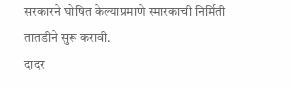सरकारने घोषित केल्याप्रमाणे स्मारकाची निर्मिती तातडीने सुरू करावी.
दादर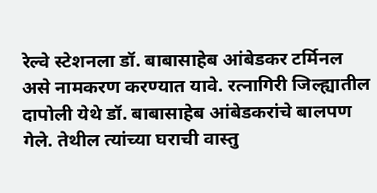रेल्वे स्टेशनला डॉ. बाबासाहेब आंबेडकर टर्मिनल असे नामकरण करण्यात यावे. रत्नागिरी जिल्ह्यातील दापोली येथे डॉ. बाबासाहेब आंबेडकरांचे बालपण गेले. तेथील त्यांच्या घराची वास्तु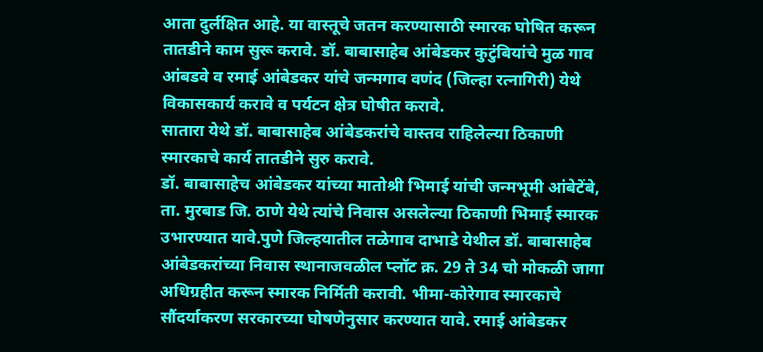आता दुर्लक्षित आहे. या वास्तूचे जतन करण्यासाठी स्मारक घोषित करून तातडीने काम सुरू करावे. डॉ. बाबासाहेब आंबेडकर कुटुंबियांचे मुळ गाव आंबडवे व रमाई आंबेडकर यांचे जन्मगाव वणंद (जिल्हा रत्नागिरी) येथे विकासकार्य करावे व पर्यटन क्षेत्र घोषीत करावे.
सातारा येथे डॉ. बाबासाहेब आंबेडकरांचे वास्तव राहिलेल्या ठिकाणी स्मारकाचे कार्य तातडीने सुरु करावे.
डॉ. बाबासाहेच आंबेडकर यांच्या मातोश्री भिमाई यांची जन्मभूमी आंबेटेंबे, ता. मुरबाड जि. ठाणे येथे त्यांचे निवास असलेल्या ठिकाणी भिमाई स्मारक उभारण्यात यावे.पुणे जिल्हयातील तळेगाव दाभाडे येथील डॉ. बाबासाहेब आंबेडकरांच्या निवास स्थानाजवळील प्लॉट क्र. 29 ते 34 चो मोकळी जागा अधिग्रहीत करून स्मारक निर्मिती करावी. भीमा-कोरेगाव स्मारकाचे सौंदर्याकरण सरकारच्या घोषणेनुसार करण्यात यावे. रमाई आंबेडकर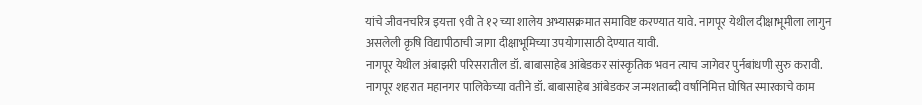यांचे जीवनचरित्र इयत्ता ९वी ते १२ च्या शालेय अभ्यासक्रमात समाविष्ट करण्यात यावे. नागपूर येथील दीक्षाभूमीला लागुन असलेली कृषि विद्यापीठाची जागा दीक्षाभूमिच्या उपयोगासाठी देण्यात यावी.
नागपूर येथील अंबाझरी परिसरातील डॉ. बाबासाहेब आंबेडकर सांस्कृतिक भवन त्याच जागेवर पुर्नबांधणी सुरु करावी.
नागपूर शहरात महानगर पालिकेच्या वतीने डॉ. बाबासाहेब आंबेडकर जन्मशताब्दी वर्षानिमित्त घोषित स्मारकाचे काम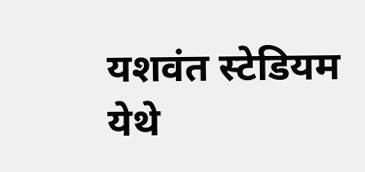यशवंत स्टेडियम येथे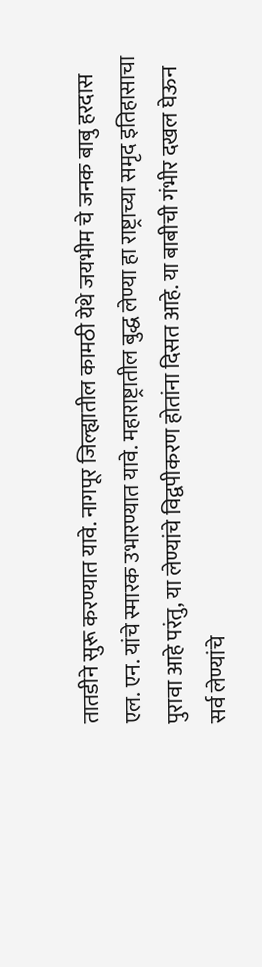तातडीने सुरू करण्यात यावे. नागपूर जिल्ह्यातील कामठी येथे जयभीम चे जनक बाबु हरदास एल. एन. यांचे स्मारक उभारण्यात यावे. महाराष्ट्रातील बुद्ध लेण्या हा राष्ट्राच्या समृद इतिहासाचा पुरावा आहे परंतु, या लेण्यांचे विद्वपीकरण होतांना दिसत आहे. या बाबीची गंभीर दखल घेऊन सर्व लेण्यांचे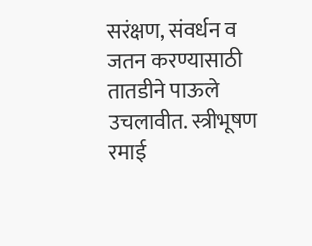सरंक्षण, संवर्धन व जतन करण्यासाठी तातडीने पाऊले उचलावीत. स्त्रीभूषण रमाई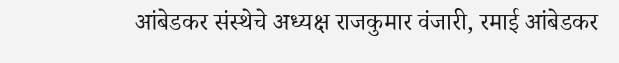आंबेडकर संस्थेचे अध्यक्ष राजकुमार वंजारी, रमाई आंबेडकर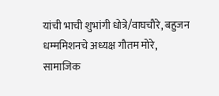यांची भाची शुभांगी धोत्रे/वाघचौरे, बहुजन धम्ममिशनचे अध्यक्ष गौतम मोरे, सामाजिक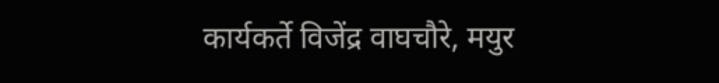कार्यकर्ते विजेंद्र वाघचौरे, मयुर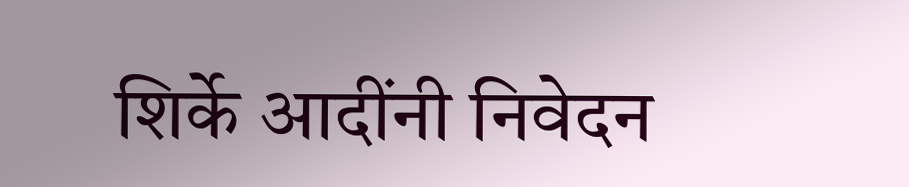शिर्के आदींनी निवेदन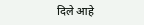दिले आहे